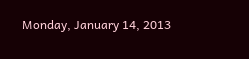Monday, January 14, 2013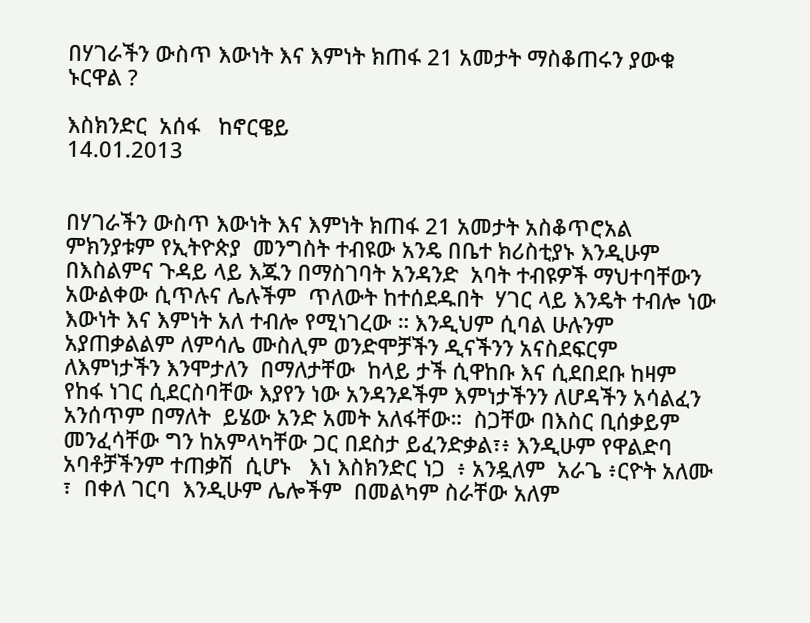በሃገራችን ውስጥ እውነት እና እምነት ክጠፋ 21 አመታት ማስቆጠሩን ያውቁ ኑርዋል ?

እስክንድር  አሰፋ   ከኖርዌይ
14.01.2013


በሃገራችን ውስጥ እውነት እና እምነት ክጠፋ 21 አመታት አስቆጥሮአል ምክንያቱም የኢትዮጵያ  መንግስት ተብዩው አንዴ በቤተ ክሪስቲያኑ እንዲሁም በእስልምና ጉዳይ ላይ እጁን በማስገባት አንዳንድ  አባት ተብዩዎች ማህተባቸውን አውልቀው ሲጥሉና ሌሉችም  ጥለውት ከተሰደዱበት  ሃገር ላይ እንዴት ተብሎ ነው እውነት እና እምነት አለ ተብሎ የሚነገረው ። እንዲህም ሲባል ሁሉንም አያጠቃልልም ለምሳሌ ሙስሊም ወንድሞቻችን ዲናችንን አናስደፍርም ለእምነታችን እንሞታለን  በማለታቸው  ከላይ ታች ሲዋከቡ እና ሲደበደቡ ከዛም የከፋ ነገር ሲደርስባቸው እያየን ነው አንዳንዶችም እምነታችንን ለሆዳችን አሳልፈን አንሰጥም በማለት  ይሄው አንድ አመት አለፋቸው።  ስጋቸው በእስር ቢሰቃይም መንፈሳቸው ግን ከአምላካቸው ጋር በደስታ ይፈንድቃል፣፥ እንዲሁም የዋልድባ አባቶቻችንም ተጠቃሽ  ሲሆኑ   እነ እስክንድር ነጋ  ፥ አንዷለም  አራጌ ፥ርዮት አለሙ ፣  በቀለ ገርባ  እንዲሁም ሌሎችም  በመልካም ስራቸው አለም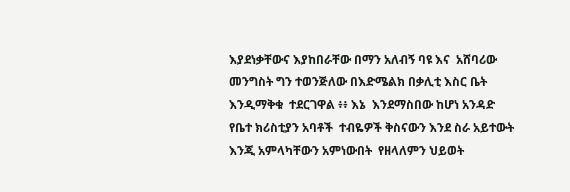እያደነቃቸውና እያከበራቸው በማን አለብኝ ባዩ እና  አሸባሪው መንግስት ግን ተወንጅለው በእድሜልክ በቃሊቲ እስር ቤት እንዲማቅቁ  ተደርገዋል ፥፥ እኔ  እንደማስበው ከሆነ አንዳድ የቤተ ክሪስቲያን አባቶች  ተብዬዎች ቅስናውን እንደ ስራ አይተውት እንጂ አምላካቸውን አምነውበት  የዘላለምን ህይወት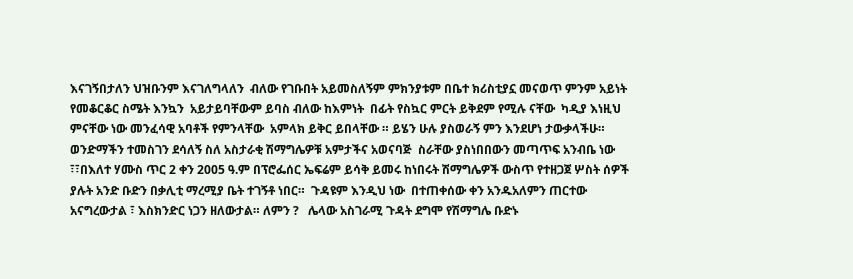እናገኝበታለን ህዝቡንም እናገለግላለን  ብለው የገቡበት አይመስለኝም ምክንያቱም በቤተ ክሪስቲያኗ መናወጥ ምንም አይነት የመቆርቆር ስሜት እንኳን  አይታይባቸውም ይባስ ብለው ከእምነት  በፊት የስኳር ምርት ይቅደም የሚሉ ናቸው  ካዲያ እነዚህ ምናቸው ነው መንፈሳዊ አባቶች የምንላቸው  አምላክ ይቅር ይበላቸው ። ይሄን ሁሉ ያስወራኝ ምን እንደሆነ ታውቃላችሁ። ወንድማችን ተመስገን ደሳለኝ ስለ አስታራቂ ሽማግሌዎቹ አምታችና አወናባጅ  ስራቸው ያስነበበውን መጣጥፍ አንብቤ ነው ፣፣በእለተ ሃሙስ ጥር 2 ቀን 2005 ዓ.ም በፕሮፌሰር ኤፍሬም ይሳቅ ይመሩ ከነበሩት ሽማግሌዎች ውስጥ የተዘጋጀ ሦስት ሰዎች ያሉት አንድ ቡድን በቃሊቲ ማረሚያ ቤት ተገኝቶ ነበር።  ጉዳዩም እንዲህ ነው  በተጠቀሰው ቀን አንዱአለምን ጠርተው አናግረውታል ፣ እስክንድር ነጋን ዘለውታል። ለምን ?   ሌላው አስገራሚ ጉዳት ደግሞ የሽማግሌ ቡድኑ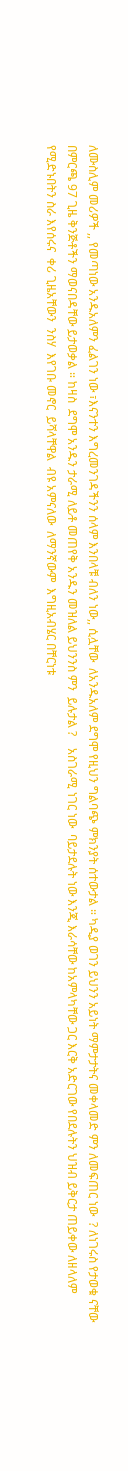ለሙስሊም መሪዎች ,, የመጣነው አንዱአለምን ፈልገን ነው ፣እናንተን እግረመንገዳችንን ሰላም እንበላቹ ብለን ነው,, ሲሏቸው  ለአንዱአለም ደግሞ የዚህን ግልባጭ ምክንያት ሰተውታል ። ካዲያ ወገን ይህንን አይነት ማምታታትና መቀላመድ ምን ለመፍጠር ነው  ? ለነገሩስ የታወቁ ናቸው በምርጫ 97 ጊዜ ቅንጅቶችን ማወናበዳቸው ይታወቃል ። ከዛስ  ደግሞ አንዱን ታራሚ ለይቶ መጠየቅ አንዱን መዝለል ይህንንስ ምን  ይሉታል ?    አስገራሚ ነገር ነው  ባይታደሉት ነው እንጂ እራሳቸው ከአምላካቸው ጋር እርቅ አድርገው የበደሉትን ህዝብ ይቅርታ ጠይቀው ለዘላለም የሚድኑበትን ስራ እየሰሩና  ቀሪ ጊዜአቸውን  ንስሃ  እየገቡ መኖር  ይሻላቸዋል  ብዩ አምናለው  ለማንኛውም  እግዚአብሄር በቸርነቱ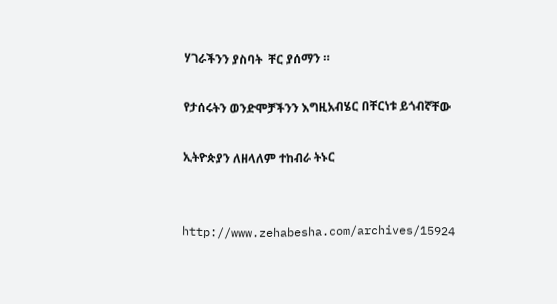ሃገራችንን ያስባት  ቸር ያሰማን ።

የታሰሩትን ወንድሞቻችንን እግዚአብሄር በቸርነቱ ይጎብኛቸው

ኢትዮጵያን ለዘላለም ተከብራ ትኑር


http://www.zehabesha.com/archives/15924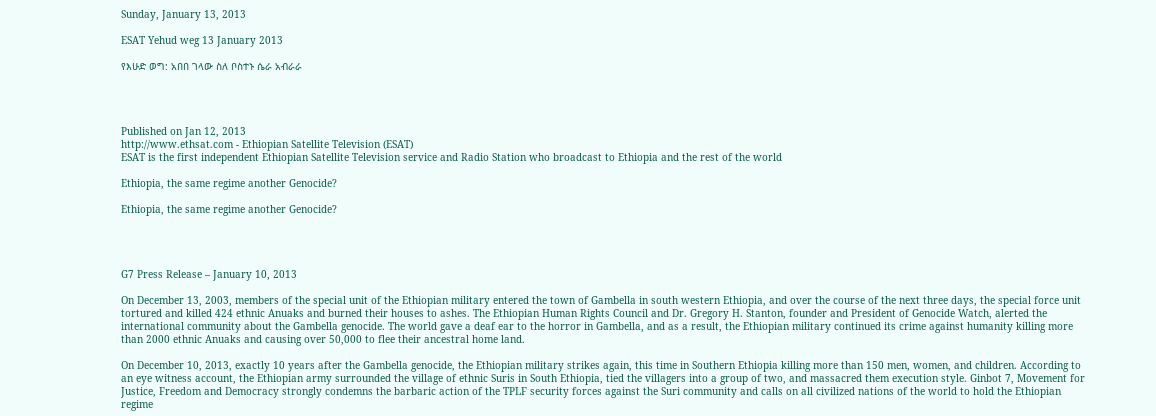Sunday, January 13, 2013

ESAT Yehud weg 13 January 2013

የእሁድ ወግ: አበበ ገላው ስለ ቦስተኑ ሴራ አብራራ




Published on Jan 12, 2013
http://www.ethsat.com - Ethiopian Satellite Television (ESAT)
ESAT is the first independent Ethiopian Satellite Television service and Radio Station who broadcast to Ethiopia and the rest of the world

Ethiopia, the same regime another Genocide?

Ethiopia, the same regime another Genocide?




G7 Press Release – January 10, 2013

On December 13, 2003, members of the special unit of the Ethiopian military entered the town of Gambella in south western Ethiopia, and over the course of the next three days, the special force unit tortured and killed 424 ethnic Anuaks and burned their houses to ashes. The Ethiopian Human Rights Council and Dr. Gregory H. Stanton, founder and President of Genocide Watch, alerted the international community about the Gambella genocide. The world gave a deaf ear to the horror in Gambella, and as a result, the Ethiopian military continued its crime against humanity killing more than 2000 ethnic Anuaks and causing over 50,000 to flee their ancestral home land.

On December 10, 2013, exactly 10 years after the Gambella genocide, the Ethiopian military strikes again, this time in Southern Ethiopia killing more than 150 men, women, and children. According to an eye witness account, the Ethiopian army surrounded the village of ethnic Suris in South Ethiopia, tied the villagers into a group of two, and massacred them execution style. Ginbot 7, Movement for Justice, Freedom and Democracy strongly condemns the barbaric action of the TPLF security forces against the Suri community and calls on all civilized nations of the world to hold the Ethiopian regime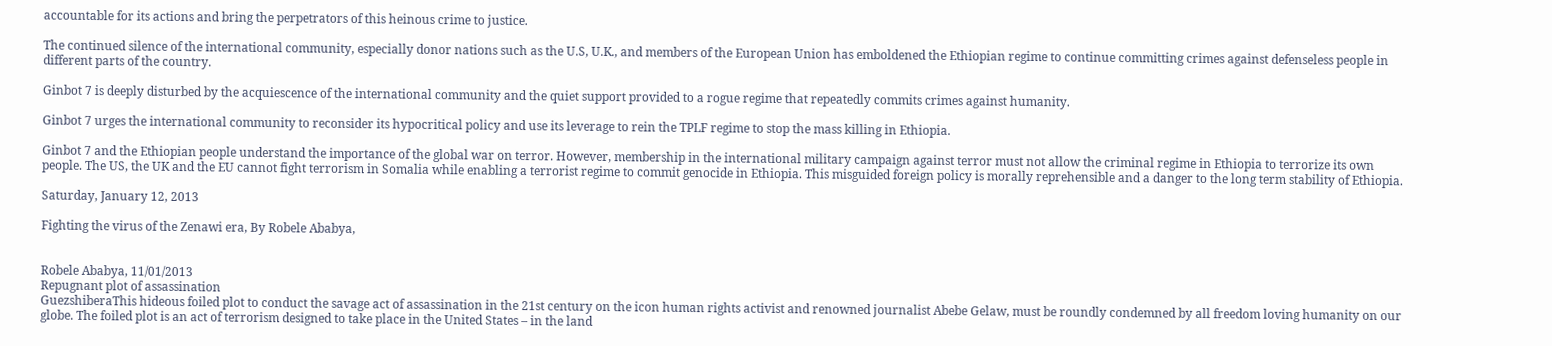accountable for its actions and bring the perpetrators of this heinous crime to justice.

The continued silence of the international community, especially donor nations such as the U.S, U.K., and members of the European Union has emboldened the Ethiopian regime to continue committing crimes against defenseless people in different parts of the country.

Ginbot 7 is deeply disturbed by the acquiescence of the international community and the quiet support provided to a rogue regime that repeatedly commits crimes against humanity.

Ginbot 7 urges the international community to reconsider its hypocritical policy and use its leverage to rein the TPLF regime to stop the mass killing in Ethiopia.

Ginbot 7 and the Ethiopian people understand the importance of the global war on terror. However, membership in the international military campaign against terror must not allow the criminal regime in Ethiopia to terrorize its own people. The US, the UK and the EU cannot fight terrorism in Somalia while enabling a terrorist regime to commit genocide in Ethiopia. This misguided foreign policy is morally reprehensible and a danger to the long term stability of Ethiopia.

Saturday, January 12, 2013

Fighting the virus of the Zenawi era, By Robele Ababya,


Robele Ababya, 11/01/2013
Repugnant plot of assassination
GuezshiberaThis hideous foiled plot to conduct the savage act of assassination in the 21st century on the icon human rights activist and renowned journalist Abebe Gelaw, must be roundly condemned by all freedom loving humanity on our globe. The foiled plot is an act of terrorism designed to take place in the United States – in the land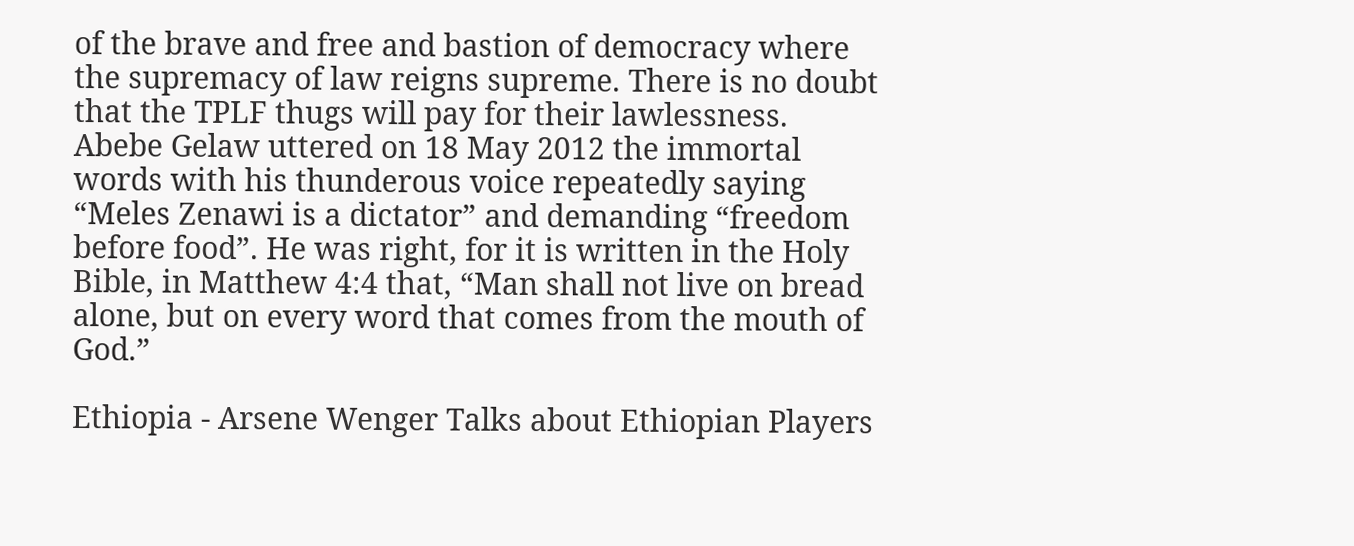of the brave and free and bastion of democracy where the supremacy of law reigns supreme. There is no doubt that the TPLF thugs will pay for their lawlessness.
Abebe Gelaw uttered on 18 May 2012 the immortal words with his thunderous voice repeatedly saying “Meles Zenawi is a dictator” and demanding “freedom before food”. He was right, for it is written in the Holy Bible, in Matthew 4:4 that, “Man shall not live on bread alone, but on every word that comes from the mouth of God.”

Ethiopia - Arsene Wenger Talks about Ethiopian Players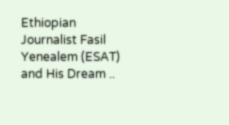Ethiopian Journalist Fasil Yenealem (ESAT) and His Dream ..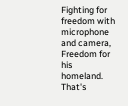Fighting for freedom with microphone and camera,
Freedom for his homeland. That's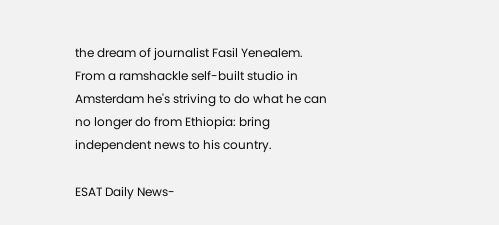the dream of journalist Fasil Yenealem. From a ramshackle self-built studio in Amsterdam he's striving to do what he can no longer do from Ethiopia: bring independent news to his country.

ESAT Daily News-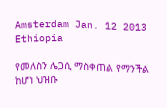Amsterdam Jan. 12 2013 Ethiopia

የመለስን ሌጋሲ ማስቀጠል የማንችል ከሆነ ህዝቡ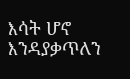እሳት ሆኖ እንዳያቃጥለን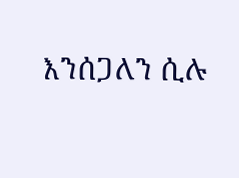እንሰጋለን ሲሉ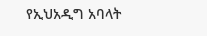የኢህአዲግ አባላት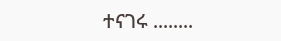ተናገሩ ........